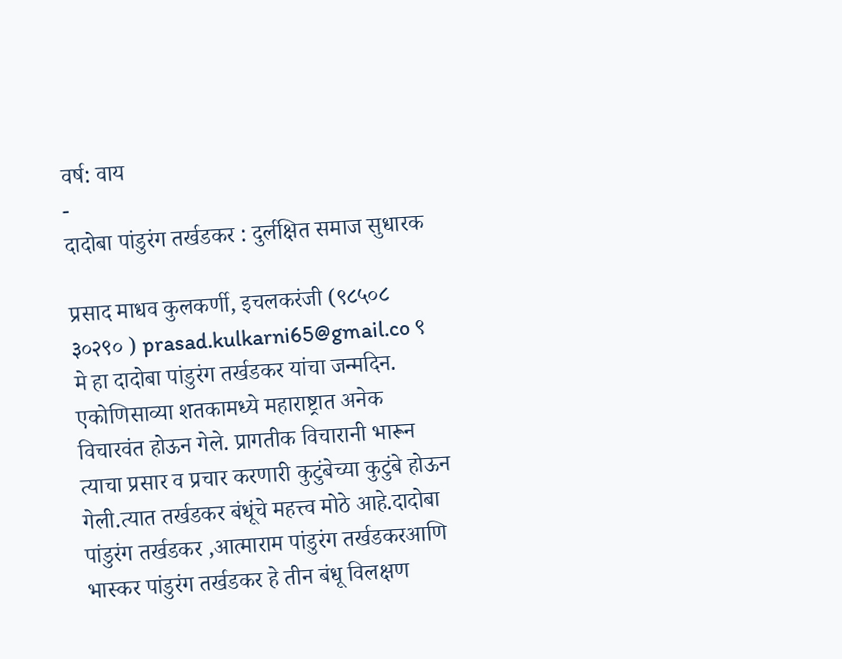वर्ष: वाय
-
दादोबा पांडुरंग तर्खडकर : दुर्लक्षित समाज सुधारक

प्रसाद माधव कुलकर्णी, इचलकरंजी (९८५०८ ३०२९० ) prasad.kulkarni65@gmail.co ९ मे हा दादोबा पांडुरंग तर्खडकर यांचा जन्मदिन. एकोणिसाव्या शतकामध्ये महाराष्ट्रात अनेक विचारवंत होऊन गेले. प्रागतीक विचारानी भारून त्याचा प्रसार व प्रचार करणारी कुटुंबेच्या कुटुंबे होऊन गेली.त्यात तर्खडकर बंधूंचे महत्त्व मोठे आहे.दादोबा पांडुरंग तर्खडकर ,आत्माराम पांडुरंग तर्खडकरआणि भास्कर पांडुरंग तर्खडकर हे तीन बंधू विलक्षण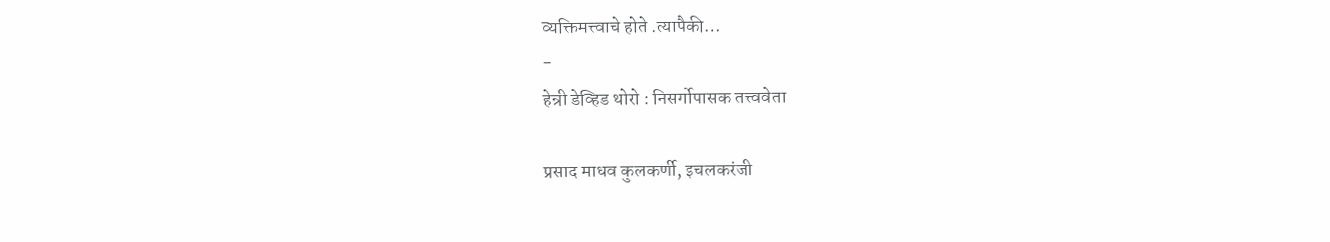व्यक्तिमत्त्वाचे होते .त्यापैकी…
-
हेन्री डेव्हिड थोरो : निसर्गोपासक तत्त्ववेता

प्रसाद माधव कुलकर्णी, इचलकरंजी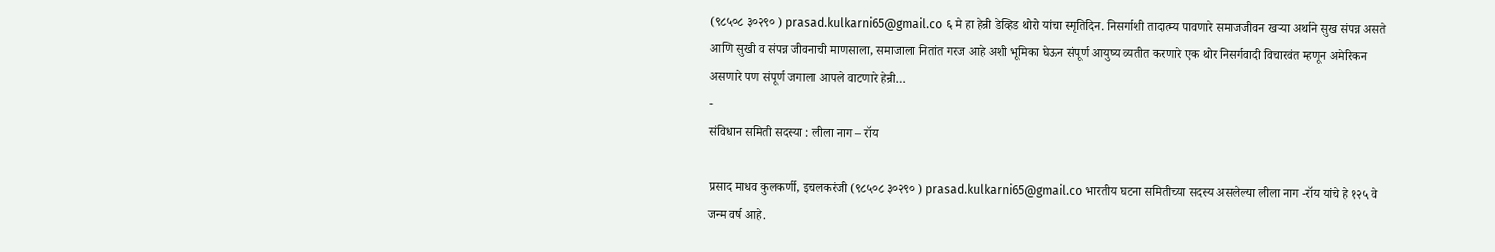(९८५०८ ३०२९० ) prasad.kulkarni65@gmail.co ६ मे हा हेन्री डेव्हिड थोरो यांचा स्मृतिदिन. निसर्गाशी तादात्म्य पावणारे समाजजीवन खऱ्या अर्थाने सुख संपन्न असते आणि सुखी व संपन्न जीवनाची माणसाला, समाजाला नितांत गरज आहे अशी भूमिका घेऊन संपूर्ण आयुष्य व्यतीत करणारे एक थोर निसर्गवादी विचारवंत म्हणून अमेरिकन असणारे पण संपूर्ण जगाला आपले वाटणारे हेन्री…
-
संविधान समिती सदस्या : लीला नाग – रॉय

प्रसाद माधव कुलकर्णी, इचलकरंजी (९८५०८ ३०२९० ) prasad.kulkarni65@gmail.co भारतीय घटना समितीच्या सदस्य असलेल्या लीला नाग -रॉय यांचे हे १२५ वे जन्म वर्ष आहे.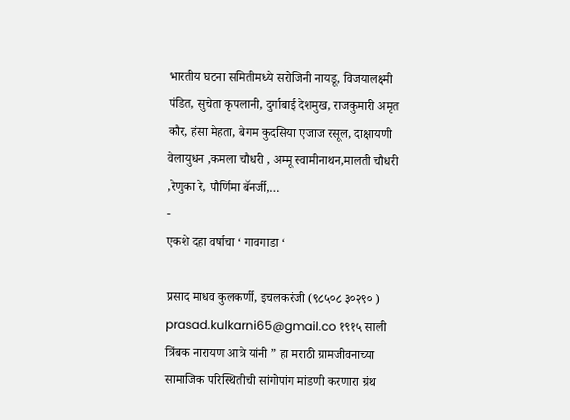भारतीय घटना समितीमध्ये सरोजिनी नायडू, विजयालक्ष्मी पंडित, सुचेता कृपलानी, दुर्गाबाई देशमुख, राजकुमारी अमृत कौर, हंसा मेहता, बेगम कुदसिया एजाज रसूल, दाक्षायणी वेलायुधन ,कमला चौधरी , अम्मू स्वामीनाथन,मालती चौधरी ,रेणुका रे, पौर्णिमा बॅनर्जी,…
-
एकशे दहा वर्षाचा ‘ गावगाडा ‘

प्रसाद माधव कुलकर्णी, इचलकरंजी (९८५०८ ३०२९० ) prasad.kulkarni65@gmail.co १९१५ साली त्रिंबक नारायण आत्रे यांनी ” हा मराठी ग्रामजीवनाच्या सामाजिक परिस्थितीची सांगोपांग मांडणी करणारा ग्रंथ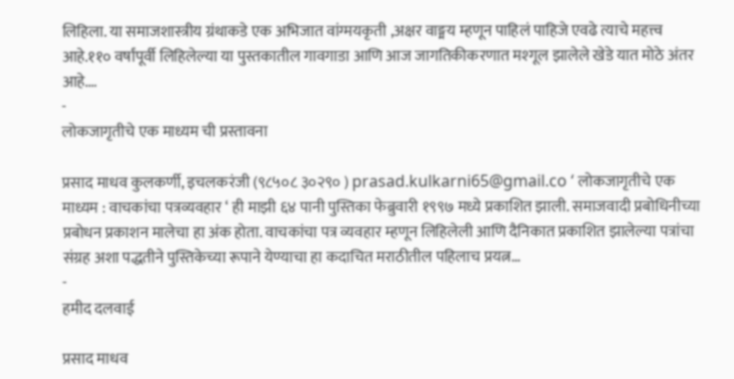लिहिला. या समाजशास्त्रीय ग्रंथाकडे एक अभिजात वांग्मयकृती ,अक्षर वाङ्मय म्हणून पाहिलं पाहिजे एवढे त्याचे महत्त्व आहे.११० वर्षांपूर्वी लिहिलेल्या या पुस्तकातील गावगाडा आणि आज जागतिकीकरणात मश्गूल झालेले खेडे यात मोठे अंतर आहे.…
-
लोकजागृतीचे एक माध्यम ची प्रस्तावना

प्रसाद माधव कुलकर्णी, इचलकरंजी (९८५०८ ३०२९० ) prasad.kulkarni65@gmail.co ‘ लोकजागृतीचे एक माध्यम : वाचकांचा पत्रव्यवहार ‘ ही माझी ६४ पानी पुस्तिका फेब्रुवारी १९९७ मध्ये प्रकाशित झाली. समाजवादी प्रबोधिनीच्या प्रबोधन प्रकाशन मालेचा हा अंक होता. वाचकांचा पत्र व्यवहार म्हणून लिहिलेली आणि दैनिकात प्रकाशित झालेल्या पत्रांचा संग्रह अशा पद्धतीने पुस्तिकेच्या रूपाने येण्याचा हा कदाचित मराठीतील पहिलाच प्रयत्न…
-
हमीद दलवाई

प्रसाद माधव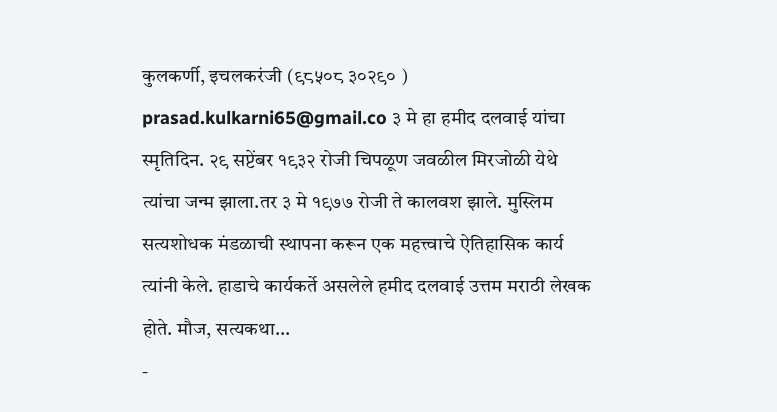कुलकर्णी, इचलकरंजी (९८५०८ ३०२९० ) prasad.kulkarni65@gmail.co ३ मे हा हमीद दलवाई यांचा स्मृतिदिन. २९ सप्टेंबर १९३२ रोजी चिपळूण जवळील मिरजोळी येथे त्यांचा जन्म झाला.तर ३ मे १९७७ रोजी ते कालवश झाले. मुस्लिम सत्यशोधक मंडळाची स्थापना करून एक महत्त्वाचे ऐतिहासिक कार्य त्यांनी केले. हाडाचे कार्यकर्ते असलेले हमीद दलवाई उत्तम मराठी लेखक होते. मौज, सत्यकथा…
-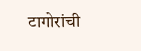टागोरांची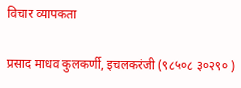विचार व्यापकता

प्रसाद माधव कुलकर्णी, इचलकरंजी (९८५०८ ३०२९० )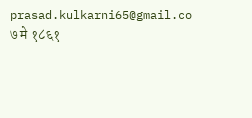prasad.kulkarni65@gmail.co ७ मे १८६१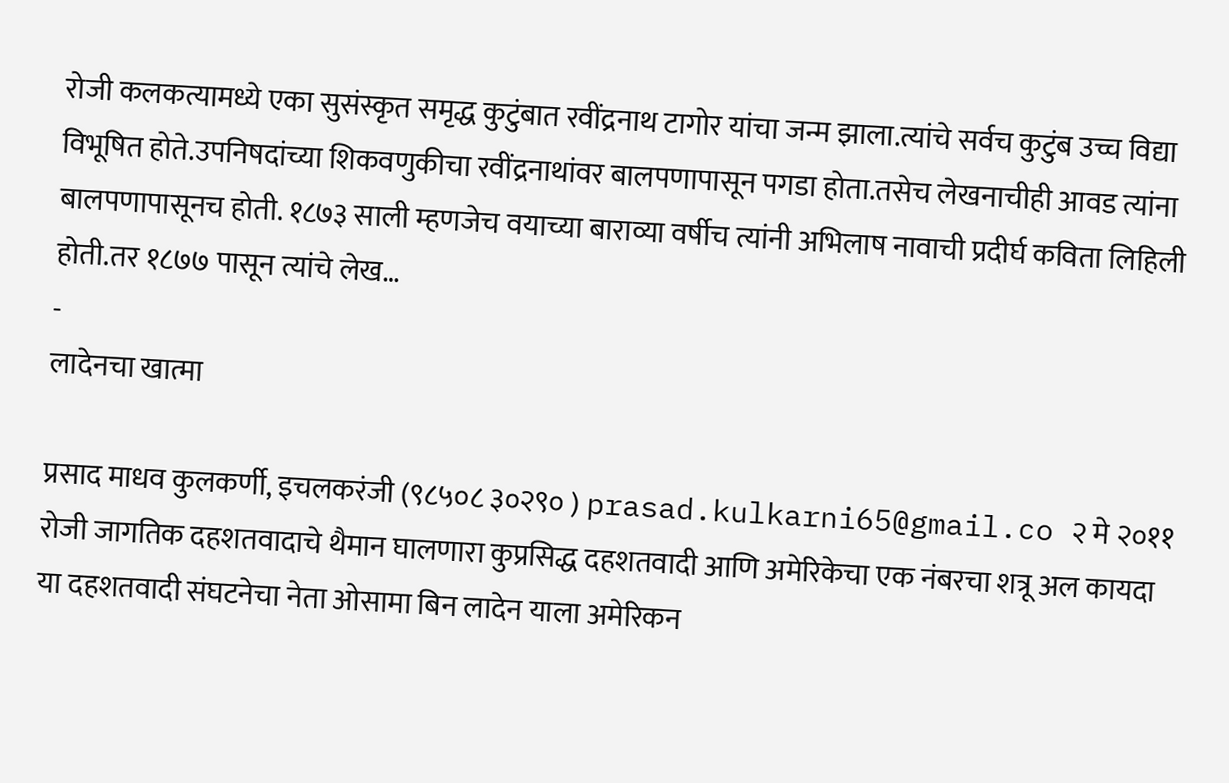रोजी कलकत्यामध्ये एका सुसंस्कृत समृद्ध कुटुंबात रवींद्रनाथ टागोर यांचा जन्म झाला.त्यांचे सर्वच कुटुंब उच्च विद्या विभूषित होते.उपनिषदांच्या शिकवणुकीचा रवींद्रनाथांवर बालपणापासून पगडा होता.तसेच लेखनाचीही आवड त्यांना बालपणापासूनच होती. १८७३ साली म्हणजेच वयाच्या बाराव्या वर्षीच त्यांनी अभिलाष नावाची प्रदीर्घ कविता लिहिली होती.तर १८७७ पासून त्यांचे लेख…
-
लादेनचा खात्मा

प्रसाद माधव कुलकर्णी, इचलकरंजी (९८५०८ ३०२९० ) prasad.kulkarni65@gmail.co २ मे २०११ रोजी जागतिक दहशतवादाचे थैमान घालणारा कुप्रसिद्ध दहशतवादी आणि अमेरिकेचा एक नंबरचा शत्रू अल कायदा या दहशतवादी संघटनेचा नेता ओसामा बिन लादेन याला अमेरिकन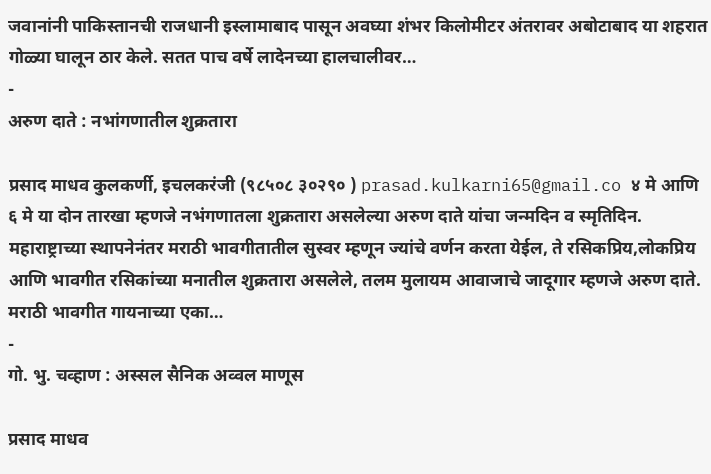जवानांनी पाकिस्तानची राजधानी इस्लामाबाद पासून अवघ्या शंभर किलोमीटर अंतरावर अबोटाबाद या शहरात गोळ्या घालून ठार केले. सतत पाच वर्षे लादेनच्या हालचालीवर…
-
अरुण दाते : नभांगणातील शुक्रतारा

प्रसाद माधव कुलकर्णी, इचलकरंजी (९८५०८ ३०२९० ) prasad.kulkarni65@gmail.co ४ मे आणि ६ मे या दोन तारखा म्हणजे नभंगणातला शुक्रतारा असलेल्या अरुण दाते यांचा जन्मदिन व स्मृतिदिन. महाराष्ट्राच्या स्थापनेनंतर मराठी भावगीतातील सुस्वर म्हणून ज्यांचे वर्णन करता येईल, ते रसिकप्रिय,लोकप्रिय आणि भावगीत रसिकांच्या मनातील शुक्रतारा असलेले, तलम मुलायम आवाजाचे जादूगार म्हणजे अरुण दाते. मराठी भावगीत गायनाच्या एका…
-
गो. भु. चव्हाण : अस्सल सैनिक अव्वल माणूस

प्रसाद माधव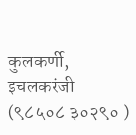कुलकर्णी, इचलकरंजी (९८५०८ ३०२९० )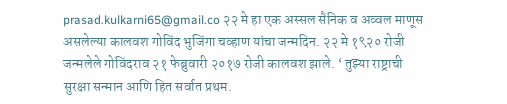prasad.kulkarni65@gmail.co २२ मे हा एक अस्सल सैनिक व अव्वल माणूस असलेल्या कालवश गोविंद भुजिंगा चव्हाण यांचा जन्मदिन. २२ मे १९२० रोजी जन्मलेले गोविंदराव २१ फेब्रुवारी २०१७ रोजी कालवश झाले. ‘ तुझ्या राष्ट्राची सुरक्षा सन्मान आणि हित सर्वात प्रथम.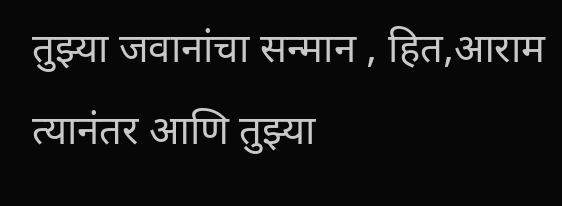तुझ्या जवानांचा सन्मान , हित,आराम त्यानंतर आणि तुझ्या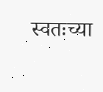स्वतःच्या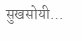सुखसोयी…